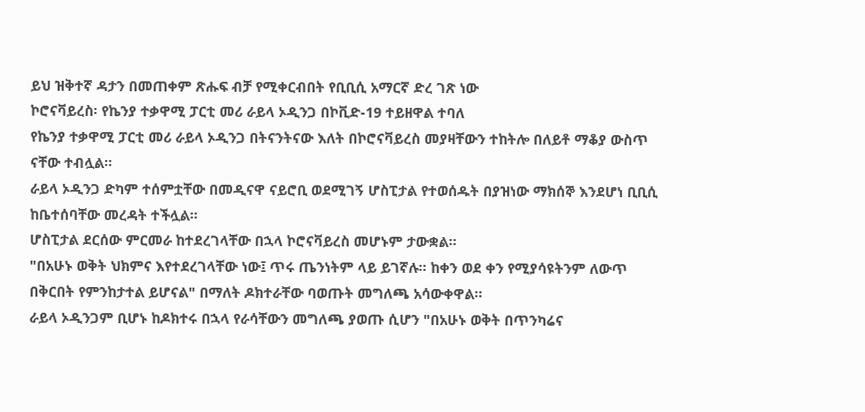ይህ ዝቅተኛ ዳታን በመጠቀም ጽሑፍ ብቻ የሚቀርብበት የቢቢሲ አማርኛ ድረ ገጽ ነው
ኮሮናቫይረስ፡ የኬንያ ተቃዋሚ ፓርቲ መሪ ራይላ ኦዲንጋ በኮቪድ-19 ተይዘዋል ተባለ
የኬንያ ተቃዋሚ ፓርቲ መሪ ራይላ ኦዲንጋ በትናንትናው እለት በኮሮናቫይረስ መያዛቸውን ተከትሎ በለይቶ ማቆያ ውስጥ ናቸው ተብሏል።
ራይላ ኦዲንጋ ድካም ተሰምቷቸው በመዲናዋ ናይሮቢ ወደሚገኝ ሆስፒታል የተወሰዱት በያዝነው ማክሰኞ እንደሆነ ቢቢሲ ከቤተሰባቸው መረዳት ተችሏል።
ሆስፒታል ደርሰው ምርመራ ከተደረገላቸው በኋላ ኮሮናቫይረስ መሆኑም ታውቋል።
"በአሁኑ ወቅት ህክምና እየተደረገላቸው ነው፤ ጥሩ ጤንነትም ላይ ይገኛሉ። ከቀን ወደ ቀን የሚያሳዩትንም ለውጥ በቅርበት የምንከታተል ይሆናል" በማለት ዶክተራቸው ባወጡት መግለጫ አሳውቀዋል።
ራይላ ኦዲንጋም ቢሆኑ ከዶክተሩ በኋላ የራሳቸውን መግለጫ ያወጡ ሲሆን "በአሁኑ ወቅት በጥንካሬና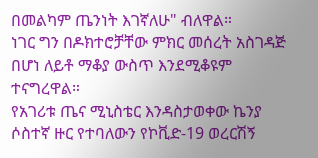በመልካም ጤንነት እገኛለሁ" ብለዋል።
ነገር ግን በዶክተሮቻቸው ምክር መሰረት አስገዳጅ በሆነ ለይቶ ማቆያ ውስጥ እንደሚቆዩም ተናግረዋል።
የአገሪቱ ጤና ሚኒስቴር እንዳስታወቀው ኬንያ ሶስተኛ ዙር የተባለውን የኮቪድ-19 ወረርሽኝ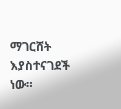ማገርሸት እያስተናገደች ነው።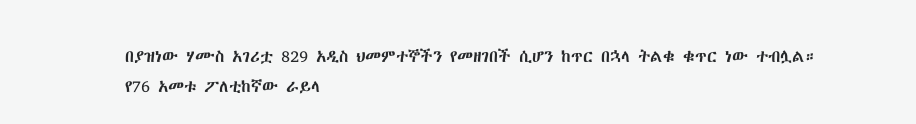በያዝነው ሃሙስ አገሪቷ 829 አዲስ ህመምተኞችን የመዘገበች ሲሆን ከጥር በኋላ ትልቁ ቁጥር ነው ተብሏል።
የ76 አመቱ ፖለቲከኛው ራይላ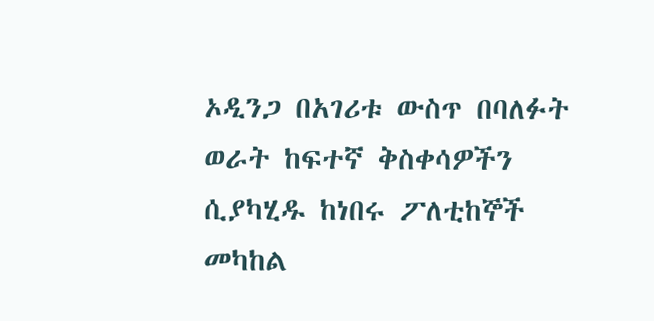ኦዲንጋ በአገሪቱ ውስጥ በባለፉት ወራት ከፍተኛ ቅስቀሳዎችን ሲያካሂዱ ከነበሩ ፖለቲከኞች መካከል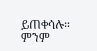ይጠቀሳሉ።
ምንም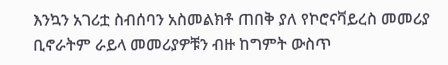እንኳን አገሪቷ ስብሰባን አስመልክቶ ጠበቅ ያለ የኮሮናቫይረስ መመሪያ ቢኖራትም ራይላ መመሪያዎቹን ብዙ ከግምት ውስጥ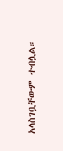አላስገቧቸውም ተብሏል።